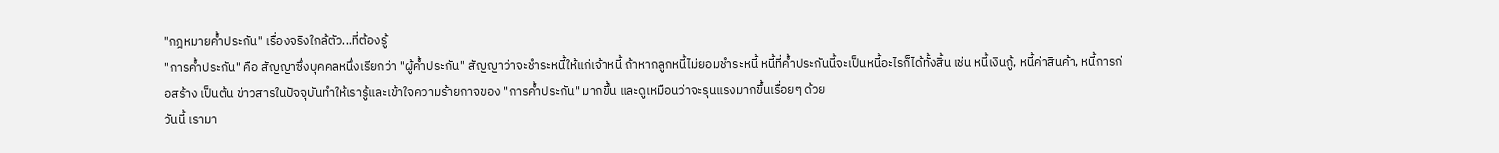"กฎหมายค้ำประกัน" เรื่องจริงใกล้ตัว...ที่ต้องรู้
"การค้ำประกัน" คือ สัญญาซึ่งบุคคลหนึ่งเรียกว่า "ผู้ค้ำประกัน" สัญญาว่าจะชำระหนี้ให้แก่เจ้าหนี้ ถ้าหากลูกหนี้ไม่ยอมชำระหนี้ หนี้ที่ค้ำประกันนี้จะเป็นหนี้อะไรก็ได้ทั้งสิ้น เช่น หนี้เงินกู้, หนี้ค่าสินค้า, หนี้การก่อสร้าง เป็นต้น ข่าวสารในปัจจุบันทำให้เรารู้และเข้าใจความร้ายกาจของ "การค้ำประกัน" มากขึ้น และดูเหมือนว่าจะรุนแรงมากขึ้นเรื่อยๆ ด้วย
วันนี้ เรามา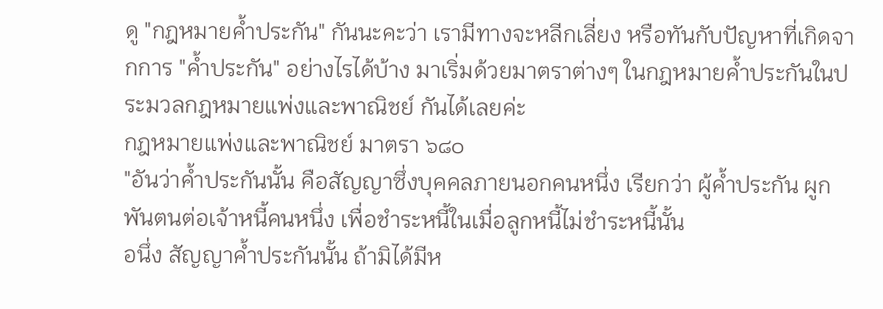ดู "กฎหมายค้ำประกัน" กันนะคะว่า เรามีทางจะหลีกเลี่ยง หรือทันกับปัญหาที่เกิดจากการ "ค้ำประกัน" อย่างไรได้บ้าง มาเริ่มด้วยมาตราต่างๆ ในกฎหมายค้ำประกันในประมวลกฎหมายแพ่งและพาณิชย์ กันได้เลยค่ะ
กฎหมายแพ่งและพาณิชย์ มาตรา ๖๘๐
"อันว่าค้ำประกันนั้น คือสัญญาซึ่งบุคคลภายนอกคนหนึ่ง เรียกว่า ผู้ค้ำประกัน ผูกพันตนต่อเจ้าหนี้คนหนึ่ง เพื่อชำระหนี้ในเมื่อลูกหนี้ไม่ชำระหนี้นั้น
อนึ่ง สัญญาค้ำประกันนั้น ถ้ามิได้มีห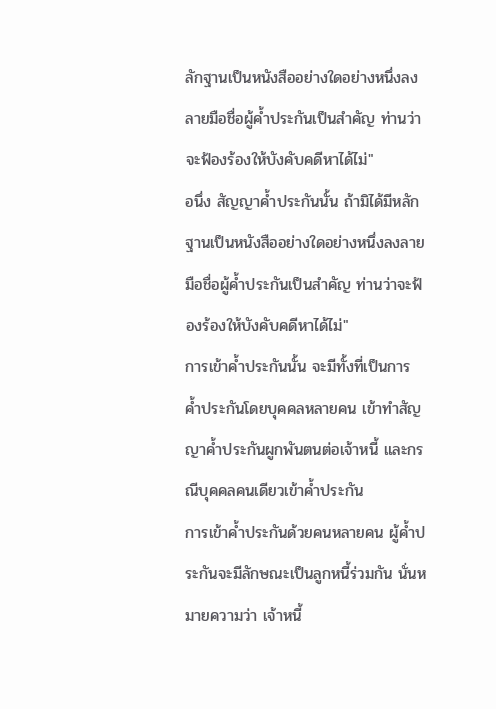ลักฐานเป็นหนังสืออย่างใดอย่างหนึ่งลงลายมือชื่อผู้ค้ำประกันเป็นสำคัญ ท่านว่าจะฟ้องร้องให้บังคับคดีหาได้ไม่"
อนึ่ง สัญญาค้ำประกันนั้น ถ้ามิได้มีหลักฐานเป็นหนังสืออย่างใดอย่างหนึ่งลงลายมือชื่อผู้ค้ำประกันเป็นสำคัญ ท่านว่าจะฟ้องร้องให้บังคับคดีหาได้ไม่"
การเข้าค้ำประกันนั้น จะมีทั้งที่เป็นการค้ำประกันโดยบุคคลหลายคน เข้าทำสัญญาค้ำประกันผูกพันตนต่อเจ้าหนี้ และกรณีบุคคลคนเดียวเข้าค้ำประกัน
การเข้าค้ำประกันด้วยคนหลายคน ผู้ค้ำประกันจะมีลักษณะเป็นลูกหนี้ร่วมกัน นั่นหมายความว่า เจ้าหนี้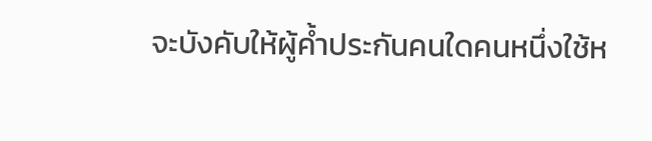จะบังคับให้ผู้ค้ำประกันคนใดคนหนึ่งใช้ห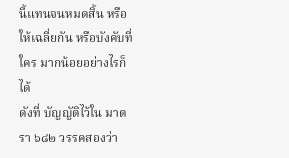นี้แทนจนหมดสิ้น หรือให้เฉลี่ยกัน หรือบังคับที่ใคร มากน้อยอย่างไรก็ได้
ดังที่ บัญญัติไว้ใน มาตรา ๖๘๒ วรรคสองว่า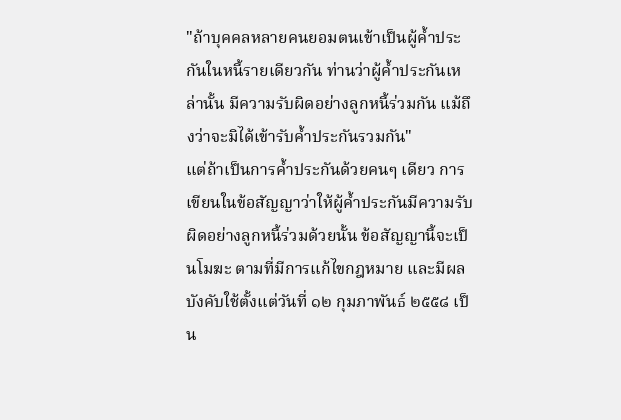"ถ้าบุคคลหลายคนยอมตนเข้าเป็นผู้ค้ำประกันในหนี้รายเดียวกัน ท่านว่าผู้ค้ำประกันเหล่านั้น มีความรับผิดอย่างลูกหนี้ร่วมกัน แม้ถึงว่าจะมิได้เข้ารับค้ำประกันรวมกัน"
แต่ถ้าเป็นการค้ำประกันด้วยคนๆ เดียว การเขียนในข้อสัญญาว่าให้ผู้ค้ำประกันมีความรับผิดอย่างลูกหนี้ร่วมด้วยนั้น ข้อสัญญานี้จะเป็นโมฆะ ตามที่มีการแก้ไขกฎหมาย และมีผลบังคับใช้ตั้งแต่วันที่ ๑๒ กุมภาพันธ์ ๒๕๕๘ เป็น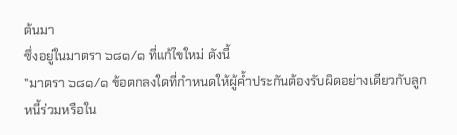ต้นมา
ซึ่งอยู่ในมาตรา ๖๘๑/๑ ที่แก้ไขใหม่ ดังนี้
"มาตรา ๖๘๑/๑ ข้อตกลงใดที่กำหนดให้ผู้ค้ำประกันต้องรับผิดอย่างเดียวกับลูกหนี้ร่วมหรือใน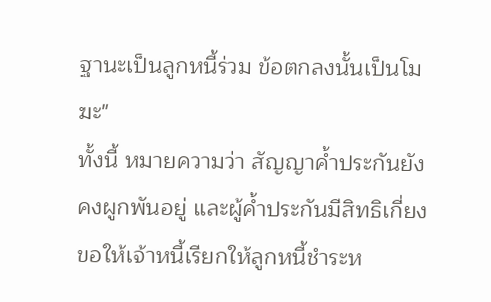ฐานะเป็นลูกหนี้ร่วม ข้อตกลงนั้นเป็นโมฆะ"
ทั้งนี้ หมายความว่า สัญญาค้ำประกันยังคงผูกพันอยู่ และผู้ค้ำประกันมีสิทธิเกี่ยงขอให้เจ้าหนี้เรียกให้ลูกหนี้ชำระห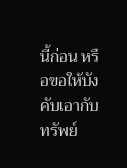นี้ก่อน หรือขอให้บังคับเอากับทรัพย์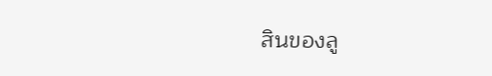สินของลู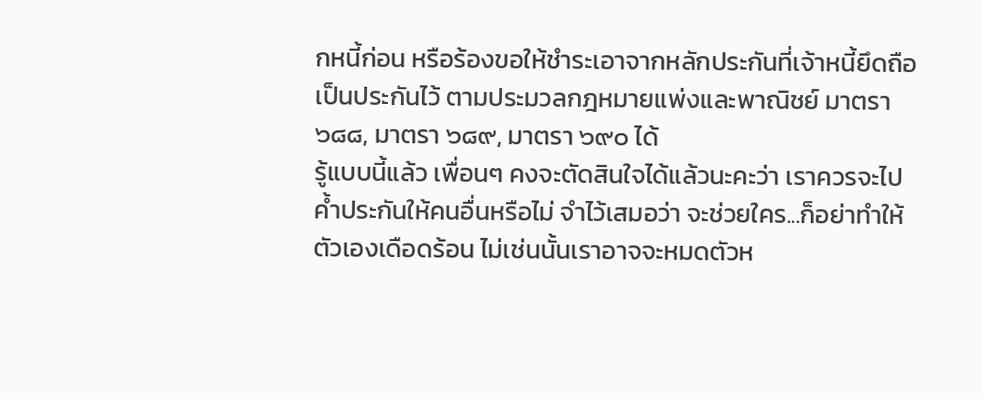กหนี้ก่อน หรือร้องขอให้ชำระเอาจากหลักประกันที่เจ้าหนี้ยึดถือเป็นประกันไว้ ตามประมวลกฎหมายแพ่งและพาณิชย์ มาตรา ๖๘๘, มาตรา ๖๘๙, มาตรา ๖๙๐ ได้
รู้แบบนี้แล้ว เพื่อนๆ คงจะตัดสินใจได้แล้วนะคะว่า เราควรจะไปค้ำประกันให้คนอื่นหรือไม่ จำไว้เสมอว่า จะช่วยใคร...ก็อย่าทำให้ตัวเองเดือดร้อน ไม่เช่นนั้นเราอาจจะหมดตัวห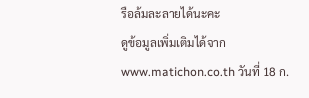รือล้มละลายได้นะคะ
ดูข้อมูลเพิ่มเติมได้จาก www.matichon.co.th วันที่ 18 ก.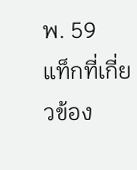พ. 59
แท็กที่เกี่ยวข้อง